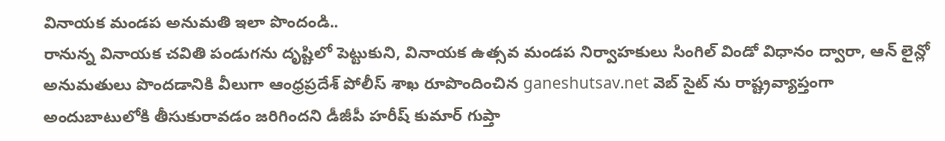వినాయక మండప అనుమతి ఇలా పొందండి..
రానున్న వినాయక చవితి పండుగను దృష్టిలో పెట్టుకుని, వినాయక ఉత్సవ మండప నిర్వాహకులు సింగిల్ విండో విధానం ద్వారా, ఆన్ లైన్లో అనుమతులు పొందడానికి వీలుగా ఆంధ్రప్రదేశ్ పోలీస్ శాఖ రూపొందించిన ganeshutsav.net వెబ్ సైట్ ను రాష్ట్రవ్యాప్తంగా అందుబాటులోకి తీసుకురావడం జరిగిందని డీజీపీ హరీష్ కుమార్ గుప్తా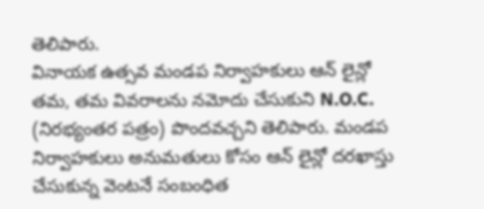తెలిపారు.
వినాయక ఉత్సవ మండప నిర్వాహకులు ఆన్ లైన్లో తమ, తమ వివరాలను నమోదు చేసుకుని N.O.C. (నిరభ్యంతర పత్రం) పొందవచ్చని తెలిపారు. మండప నిర్వాహకులు అనుమతులు కోసం ఆన్ లైన్లో దరఖాస్తు చేసుకున్న వెంటనే సంబంధిత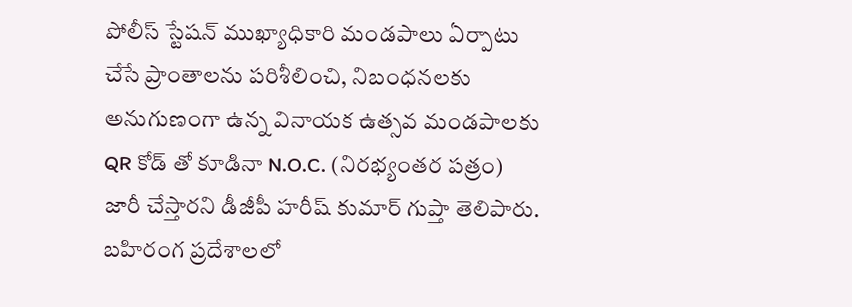పోలీస్ స్టేషన్ ముఖ్యాధికారి మండపాలు ఏర్పాటు చేసే ప్రాంతాలను పరిశీలించి, నిబంధనలకు అనుగుణంగా ఉన్న వినాయక ఉత్సవ మండపాలకు QR కోడ్ తో కూడినా N.O.C. (నిరభ్యంతర పత్రం) జారీ చేస్తారని డీజీపీ హరీష్ కుమార్ గుప్తా తెలిపారు. బహిరంగ ప్రదేశాలలో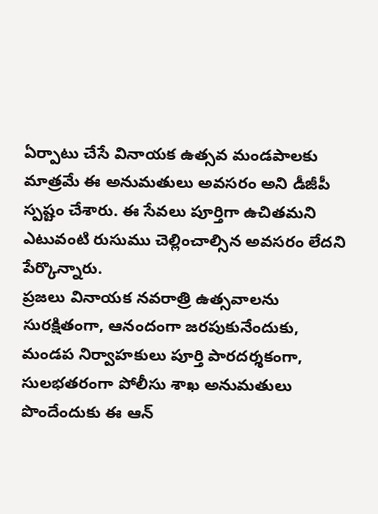ఏర్పాటు చేసే వినాయక ఉత్సవ మండపాలకు మాత్రమే ఈ అనుమతులు అవసరం అని డీజీపీ స్పష్టం చేశారు. ఈ సేవలు పూర్తిగా ఉచితమని ఎటువంటి రుసుము చెల్లించాల్సిన అవసరం లేదని పేర్కొన్నారు.
ప్రజలు వినాయక నవరాత్రి ఉత్సవాలను సురక్షితంగా, ఆనందంగా జరపుకునేందుకు, మండప నిర్వాహకులు పూర్తి పారదర్శకంగా, సులభతరంగా పోలీసు శాఖ అనుమతులు పొందేందుకు ఈ ఆన్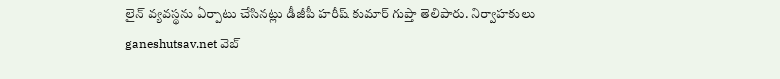లైన్ వ్యవస్థను ఏర్పాటు చేసినట్లు డీజీపీ హరీష్ కుమార్ గుప్తా తెలిపారు. నిర్వాహకులు ganeshutsav.net వెబ్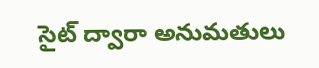సైట్ ద్వారా అనుమతులు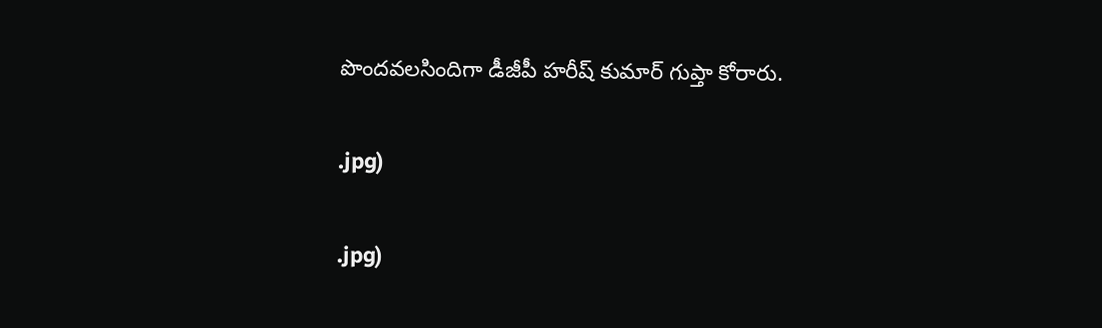పొందవలసిందిగా డీజీపీ హరీష్ కుమార్ గుప్తా కోరారు.

.jpg)

.jpg)